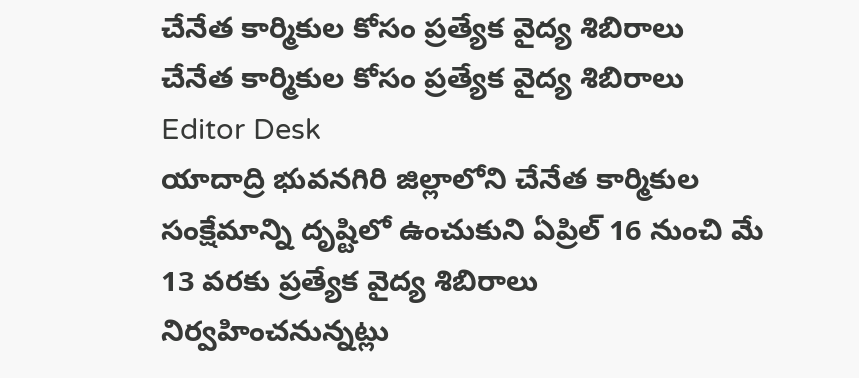చేనేత కార్మికుల కోసం ప్రత్యేక వైద్య శిబిరాలు
చేనేత కార్మికుల కోసం ప్రత్యేక వైద్య శిబిరాలు
Editor Desk
యాదాద్రి భువనగిరి జిల్లాలోని చేనేత కార్మికుల సంక్షేమాన్ని దృష్టిలో ఉంచుకుని ఏప్రిల్ 16 నుంచి మే 13 వరకు ప్రత్యేక వైద్య శిబిరాలు నిర్వహించనున్నట్లు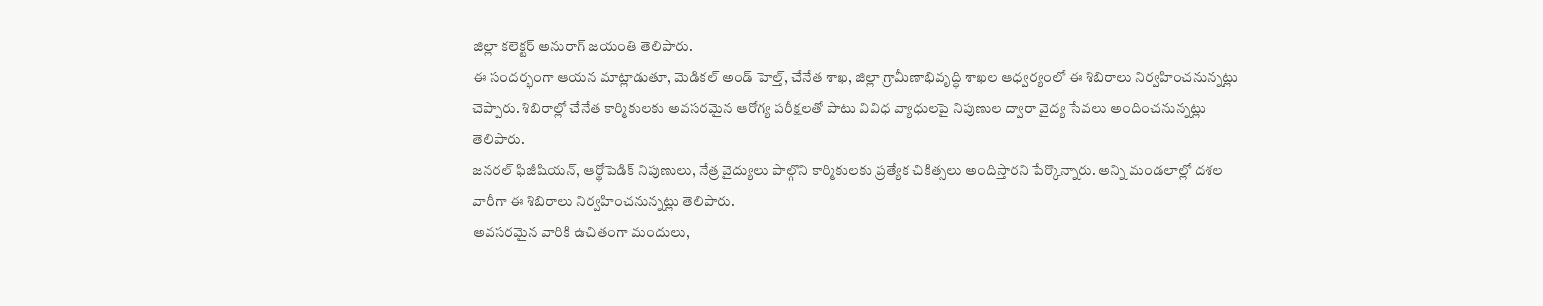జిల్లా కలెక్టర్ అనురాగ్ జయంతి తెలిపారు.
ఈ సందర్భంగా ఆయన మాట్లాడుతూ, మెడికల్ అండ్ హెల్త్, చేనేత శాఖ, జిల్లా గ్రామీణాభివృద్ధి శాఖల ఆధ్వర్యంలో ఈ శిబిరాలు నిర్వహించనున్నట్లు చెప్పారు. శిబిరాల్లో చేనేత కార్మికులకు అవసరమైన ఆరోగ్య పరీక్షలతో పాటు వివిధ వ్యాధులపై నిపుణుల ద్వారా వైద్య సేవలు అందించనున్నట్లు తెలిపారు.
జనరల్ ఫిజీషియన్, ఆర్థోపెడిక్ నిపుణులు, నేత్ర వైద్యులు పాల్గొని కార్మికులకు ప్రత్యేక చికిత్సలు అందిస్తారని పేర్కొన్నారు. అన్ని మండలాల్లో దశల వారీగా ఈ శిబిరాలు నిర్వహించనున్నట్లు తెలిపారు.
అవసరమైన వారికి ఉచితంగా మందులు,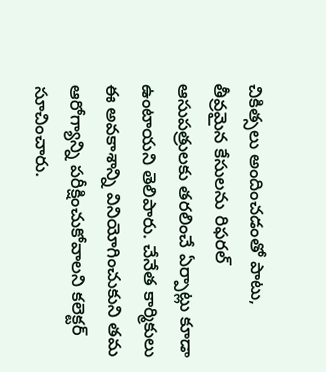చికిత్సలు అందించడంతో పాటు, తీవ్రమైన కేసులను రిఫరల్ ఆసుపత్రులకు తరలించే ఏర్పాట్లు కూడా ఉంటాయని తెలిపారు. చేనేత కార్మికులు ఈ అవకాశాన్ని వినియోగించుకుని తమ ఆరోగ్యాన్ని పరీక్షించుకోవాలని కలెక్టర్ సూచించారు.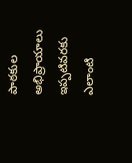పాఠకుల అభిప్రాయాలు
ఇప్పటివరకు ఎలాంటి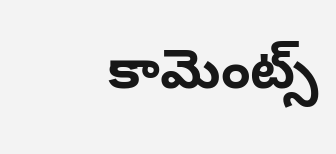కామెంట్స్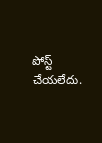పోస్ట్ చేయలేదు.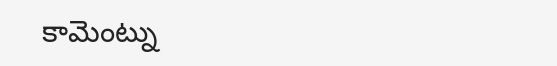కామెంట్ను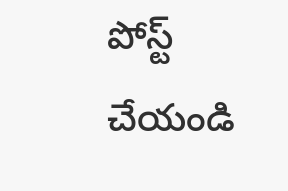పోస్ట్ చేయండి